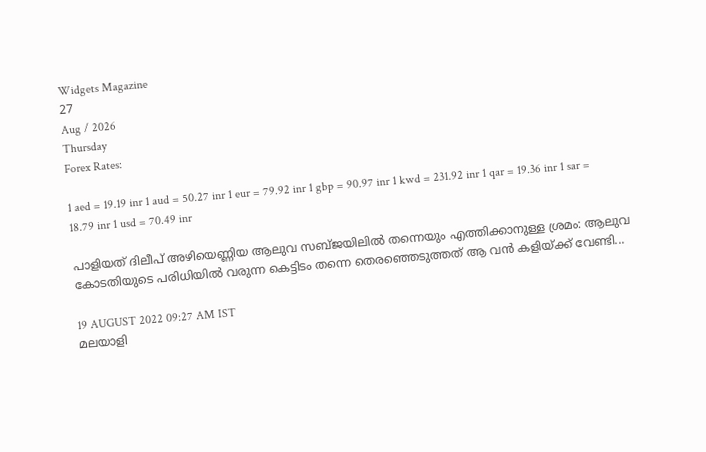Widgets Magazine
27
Aug / 2026
Thursday
Forex Rates:

1 aed = 19.19 inr 1 aud = 50.27 inr 1 eur = 79.92 inr 1 gbp = 90.97 inr 1 kwd = 231.92 inr 1 qar = 19.36 inr 1 sar = 18.79 inr 1 usd = 70.49 inr

പാളിയത് ദിലീപ് അഴിയെണ്ണിയ ആലുവ സബ്ജയിലിൽ തന്നെയും എത്തിക്കാനുള്ള ശ്രമം: ആലുവ കോടതിയുടെ പരിധിയില്‍ വരുന്ന കെട്ടിടം തന്നെ തെരഞ്ഞെടുത്തത് ആ വൻ കളിയ്ക്ക് വേണ്ടി...

19 AUGUST 2022 09:27 AM IST
മലയാളി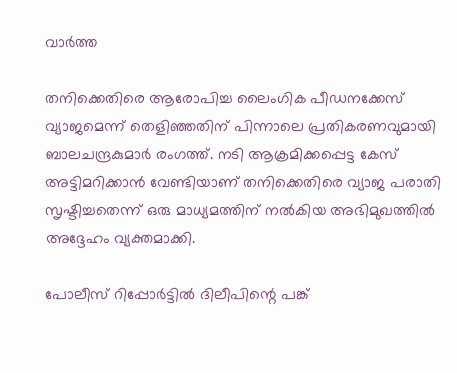വാര്‍ത്ത

തനിക്കെതിരെ ആരോപിച്ച ലൈംഗിക പീഡനക്കേസ് വ്യാജമെന്ന് തെളിഞ്ഞതിന് പിന്നാലെ പ്രതികരണവുമായി ബാലചന്ദ്രകുമാർ രംഗത്ത്. നടി ആക്രമിക്കപ്പെട്ട കേസ് അട്ടിമറിക്കാന്‍ വേണ്ടിയാണ് തനിക്കെതിരെ വ്യാജ പരാതി സൃഷ്ടിച്ചതെന്ന് ഒരു മാധ്യമത്തിന് നൽകിയ അഭിമുഖത്തിൽ അദ്ദേഹം വ്യക്തമാക്കി.

പോലീസ് റിപ്പോർട്ടില്‍ ദിലീപിന്റെ പങ്ക്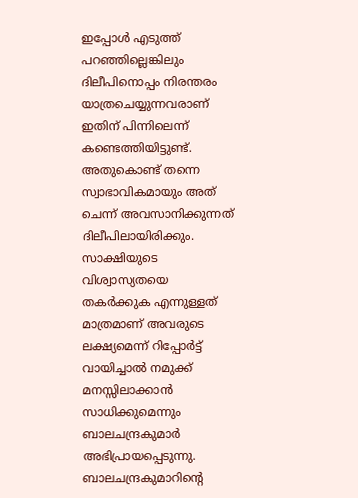ഇപ്പോള്‍ എടുത്ത് പറഞ്ഞില്ലെങ്കിലും ദിലീപിനൊപ്പം നിരന്തരം യാത്രചെയ്യുന്നവരാണ് ഇതിന് പിന്നിലെന്ന് കണ്ടെത്തിയിട്ടുണ്ട്. അതുകൊണ്ട് തന്നെ സ്വാഭാവികമായും അത് ചെന്ന് അവസാനിക്കുന്നത് ദിലീപിലായിരിക്കും. സാക്ഷിയുടെ വിശ്വാസ്യതയെ തകർക്കുക എന്നുള്ളത് മാത്രമാണ് അവരുടെ ലക്ഷ്യമെന്ന് റിപ്പോർട്ട് വായിച്ചാല്‍ നമുക്ക് മനസ്സിലാക്കാന്‍ സാധിക്കുമെന്നും ബാലചന്ദ്രകുമാർ അഭിപ്രായപ്പെടുന്നു. ബാലചന്ദ്രകുമാറിന്റെ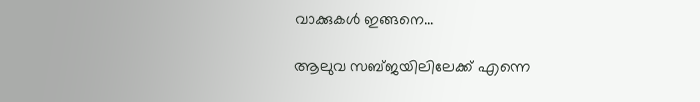വാക്കുകൾ ഇങ്ങനെ...

ആലുവ സബ്ജയിലിലേക്ക് എന്നെ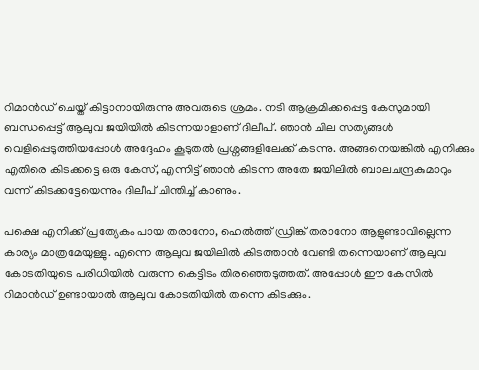റിമാന്‍ഡ് ചെയ്ത് കിട്ടാനായിരുന്നു അവരുടെ ശ്രമം. നടി ആക്രമിക്കപ്പെട്ട കേസുമായി ബന്ധപ്പെട്ട് ആലുവ ജയിയില്‍ കിടന്നയാളാണ് ദിലീപ്. ഞാന്‍ ചില സത്യങ്ങള്‍ വെളിപ്പെടുത്തിയപ്പോള്‍ അദ്ദേഹം കൂടുതല്‍ പ്രശ്നങ്ങളിലേക്ക് കടന്നു. അങ്ങനെയങ്കില്‍ എനിക്കും എതിരെ കിടക്കട്ടെ ഒരു കേസ്, എന്നിട്ട് ഞാന്‍ കിടന്ന അതേ ജയിലില്‍ ബാലചന്ദ്രകുമാറും വന്ന് കിടക്കട്ടേയെന്നും ദിലീപ് ചിന്തിച്ച് കാണും.

പക്ഷെ എനിക്ക് പ്രത്യേകം പായ തരാനോ, ഹെല്‍ത്ത് ഡ്രിങ്ക് തരാനോ ആളുണ്ടാവില്ലെന്ന കാര്യം മാത്രമേയുള്ളു. എന്നെ ആലുവ ജയിലില്‍ കിടത്താന്‍ വേണ്ടി തന്നെയാണ് ആലുവ കോടതിയുടെ പരിധിയില്‍ വരുന്ന കെട്ടിടം തിരഞ്ഞെടുത്തത്. അപ്പോള്‍ ഈ കേസില്‍ റിമാന്‍ഡ് ഉണ്ടായാല്‍ ആലുവ കോടതിയില്‍ തന്നെ കിടക്കും.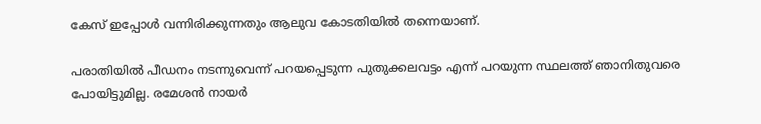കേസ് ഇപ്പോള്‍ വന്നിരിക്കുന്നതും ആലുവ കോടതിയില്‍ തന്നെയാണ്.

പരാതിയില്‍ പീഡനം നടന്നുവെന്ന് പറയപ്പെടുന്ന പുതുക്കലവട്ടം എന്ന് പറയുന്ന സ്ഥലത്ത് ഞാനിതുവരെ പോയിട്ടുമില്ല. രമേശന്‍ നായർ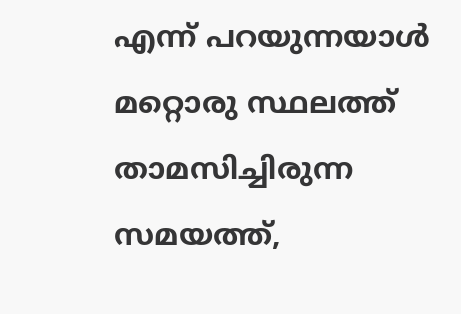എന്ന് പറയുന്നയാള്‍ മറ്റൊരു സ്ഥലത്ത് താമസിച്ചിരുന്ന സമയത്ത്,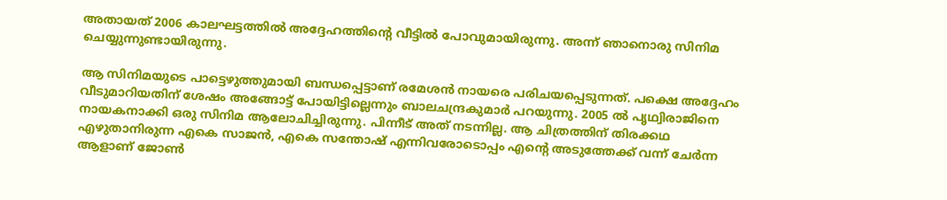അതായത് 2006 കാലഘട്ടത്തില്‍ അദ്ദേഹത്തിന്റെ വീട്ടില്‍ പോവുമായിരുന്നു. അന്ന് ഞാനൊരു സിനിമ ചെയ്യുന്നുണ്ടായിരുന്നു.

ആ സിനിമയുടെ പാട്ടെഴുത്തുമായി ബന്ധപ്പെട്ടാണ് രമേശന്‍ നായരെ പരിചയപ്പെടുന്നത്. പക്ഷെ അദ്ദേഹം വീടുമാറിയതിന് ശേഷം അങ്ങോട്ട് പോയിട്ടില്ലെന്നും ബാലചന്ദ്രകുമാർ പറയുന്നു. 2005 ല്‍ പൃഥ്വിരാജിനെ നായകനാക്കി ഒരു സിനിമ ആലോചിച്ചിരുന്നു. പിന്നീട് അത് നടന്നില്ല. ആ ചിത്രത്തിന് തിരക്കഥ എഴുതാനിരുന്ന എകെ സാജന്‍, എകെ സന്തോഷ് എന്നിവരോടൊപ്പം എന്റെ അടുത്തേക്ക് വന്ന് ചേർന്ന ആളാണ് ജോണ്‍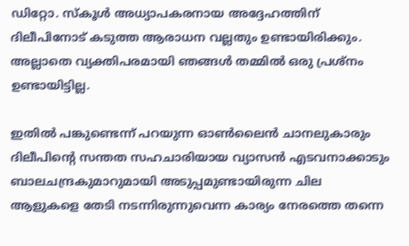ഡിറ്റോ. സ്കൂള്‍ അധ്യാപകരനായ അദ്ദേഹത്തിന് ദിലീപിനോട് കടുത്ത ആരാധന വല്ലതും ഉണ്ടായിരിക്കും. അല്ലാതെ വ്യക്തിപരമായി ഞങ്ങള്‍ തമ്മില്‍ ഒരു പ്രശ്നം ഉണ്ടായിട്ടില്ല.

ഇതില്‍ പങ്കുണ്ടെന്ന് പറയുന്ന ഓണ്‍ലൈന്‍ ചാനലുകാരും ദിലീപിന്റെ സന്തത സഹചാരിയായ വ്യാസന്‍ എടവനാക്കാടും ബാലചന്ദ്രകുമാറുമായി അടുപ്പമുണ്ടായിരുന്ന ചില ആളുകളെ തേടി നടന്നിരുന്നുവെന്ന കാര്യം നേരത്തെ തന്നെ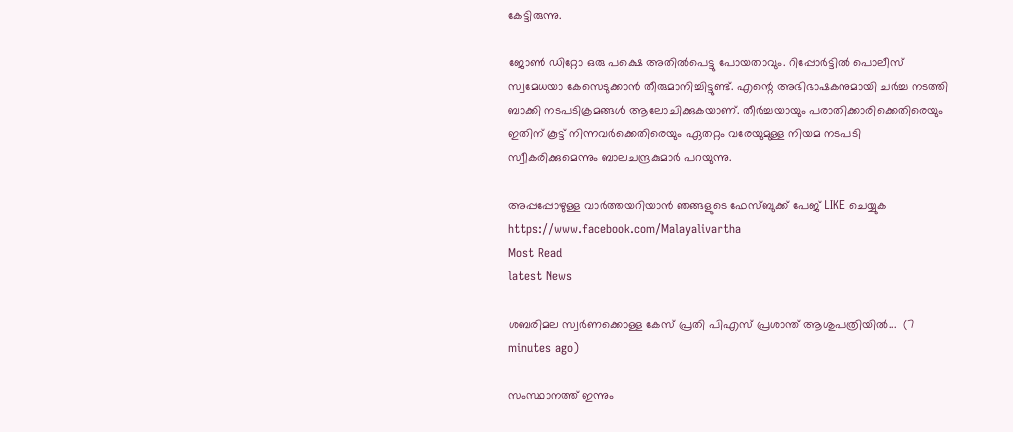കേട്ടിരുന്നു.

ജോണ്‍ ഡിറ്റോ ഒരു പക്ഷെ അതില്‍പെട്ടു പോയതാവും. റിപ്പോർട്ടില്‍ പൊലീസ് സ്വമേധയാ കേസെടുക്കാന്‍ തീരുമാനിച്ചിട്ടുണ്ട്. എന്റെ അഭിഭാഷകനുമായി ചർച്ച നടത്തി ബാക്കി നടപടിക്രമങ്ങള്‍ ആലോചിക്കുകയാണ്. തീർച്ചയായും പരാതിക്കാരിക്കെതിരെയും ഇതിന് കൂട്ട് നിന്നവർക്കെതിരെയും ഏതറ്റം വരേയുമുള്ള നിയമ നടപടി സ്വീകരിക്കുമെന്നും ബാലചന്ദ്രകുമാർ പറയുന്നു.

അപ്പപ്പോഴുള്ള വാര്‍ത്തയറിയാന്‍ ഞങ്ങളുടെ ഫേസ്‌ബുക്ക്‌ പേജ് LIKE ചെയ്യുക
https://www.facebook.com/Malayalivartha
Most Read
latest News

ശബരിമല സ്വര്‍ണക്കൊള്ള കേസ് പ്രതി പിഎസ് പ്രശാന്ത് ആശുപത്രിയില്‍...  (7 minutes ago)

സംസ്ഥാനത്ത് ഇന്നും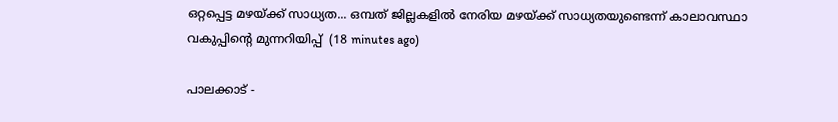ഒറ്റപ്പെട്ട മഴയ്ക്ക് സാധ്യത... ഒമ്പത് ജില്ലകളിൽ നേരിയ മഴയ്ക്ക് സാധ്യതയുണ്ടെന്ന് കാലാവസ്ഥാ വകുപ്പിന്റെ മുന്നറിയിപ്പ്  (18 minutes ago)

പാലക്കാട് -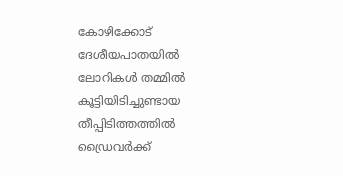കോഴിക്കോട് ദേശീയപാതയിൽ ലോറികൾ തമ്മിൽ കൂട്ടിയിടിച്ചുണ്ടായ തീപ്പിടിത്തത്തിൽ ഡ്രൈവർക്ക്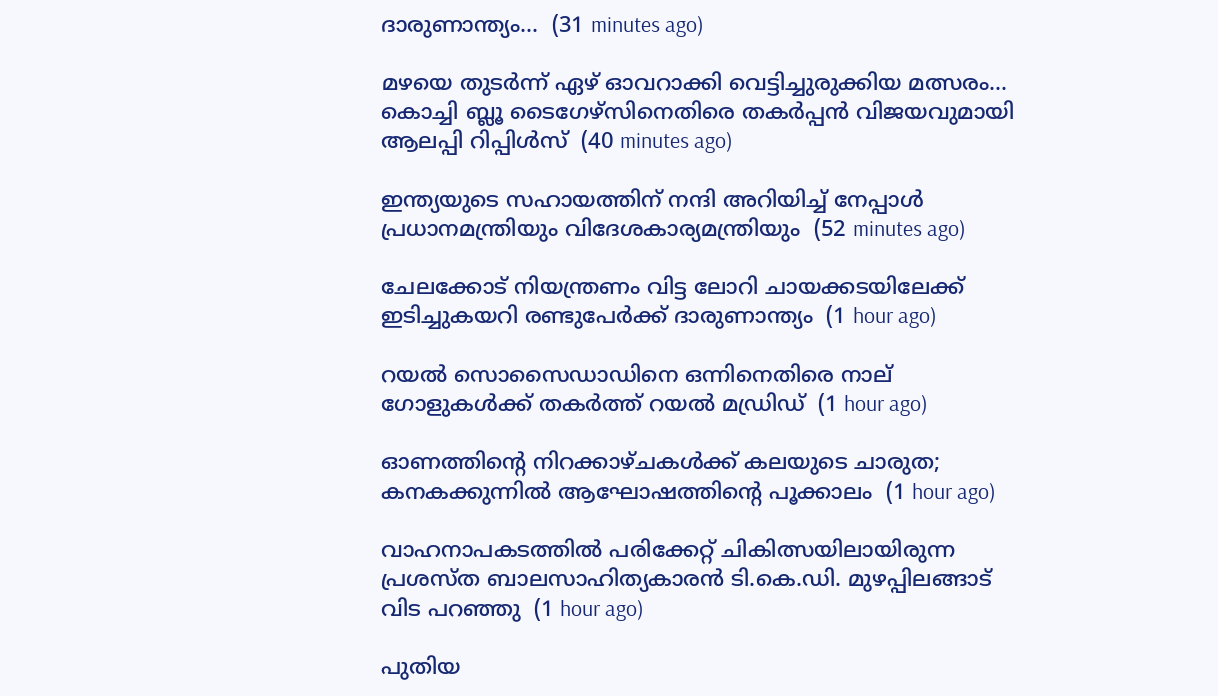ദാരുണാന്ത്യം...  (31 minutes ago)

മഴയെ തുടർന്ന് ഏഴ് ഓവറാക്കി വെട്ടിച്ചുരുക്കിയ മത്സരം... കൊച്ചി ബ്ലൂ ടൈഗേഴ്‌സിനെതിരെ തകർപ്പൻ വിജയവുമായി ആലപ്പി റിപ്പിൾസ്  (40 minutes ago)

ഇന്ത്യയുടെ സഹായത്തിന് നന്ദി അറിയിച്ച് നേപ്പാൾ പ്രധാനമന്ത്രിയും വിദേശകാര്യമന്ത്രിയും  (52 minutes ago)

ചേലക്കോട് നിയന്ത്രണം വിട്ട ലോറി ചായക്കടയിലേക്ക് ഇടിച്ചുകയറി രണ്ടുപേർക്ക് ദാരുണാന്ത്യം  (1 hour ago)

റയൽ സൊസൈഡാഡിനെ ഒന്നിനെതിരെ നാല് ഗോളുകൾക്ക് തകർത്ത് റയൽ മഡ്രിഡ്  (1 hour ago)

ഓണത്തിന്‍റെ നിറക്കാഴ്ചകള്‍ക്ക് കലയുടെ ചാരുത; കനകക്കുന്നില്‍ ആഘോഷത്തിന്‍റെ പൂക്കാലം  (1 hour ago)

വാഹനാപകടത്തിൽ പരിക്കേറ്റ് ചികിത്സയിലായിരുന്ന പ്രശസ്‌ത ബാലസാഹിത്യകാരൻ ടി.കെ.ഡി. മുഴപ്പിലങ്ങാട് വിട പറഞ്ഞു  (1 hour ago)

പുതിയ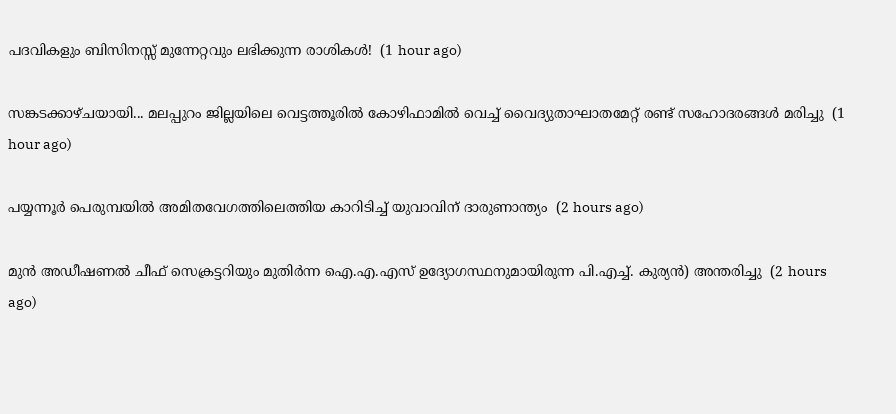പദവികളും ബിസിനസ്സ് മുന്നേറ്റവും ലഭിക്കുന്ന രാശികൾ!  (1 hour ago)

സങ്കടക്കാഴ്ചയായി... മലപ്പുറം ജില്ലയിലെ വെട്ടത്തൂരിൽ കോഴിഫാമിൽ വെച്ച് വൈദ്യുതാഘാതമേറ്റ് രണ്ട് സഹോദരങ്ങൾ മരിച്ചു  (1 hour ago)

പയ്യന്നൂർ പെരുമ്പയിൽ അമിതവേഗത്തിലെത്തിയ കാറിടിച്ച് യുവാവിന് ദാരുണാന്ത്യം  (2 hours ago)

മുൻ അഡീഷണൽ ചീഫ് സെക്രട്ടറിയും മുതിർന്ന ഐ.എ.എസ് ഉദ്യോഗസ്ഥനുമായിരുന്ന പി.എച്ച്. കുര്യൻ) അന്തരിച്ചു  (2 hours ago)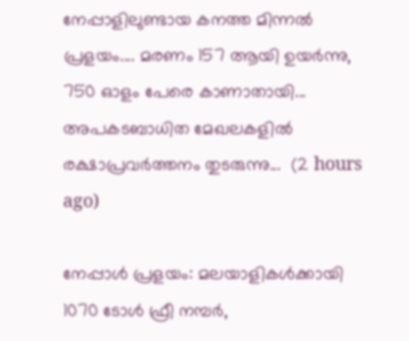നേപ്പാളിലുണ്ടായ കനത്ത മിന്നൽ പ്രളയം.... മരണം 157 ആയി ഉയര്‍ന്നു, 750 ഓളം പേരെ കാണാതായി... അപകടബാധിത മേഖലകളില്‍ രക്ഷാപ്രവര്‍ത്തനം തുടരുന്നു...  (2 hours ago)

നേപ്പാൾ പ്രളയം: മലയാളികൾക്കായി 1070 ടോൾ ഫ്രീ നമ്പർ,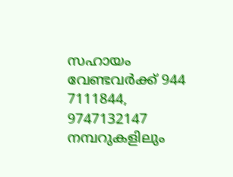സഹായം വേണ്ടവർക്ക് 944 7111844, 9747132147 നമ്പറുകളിലും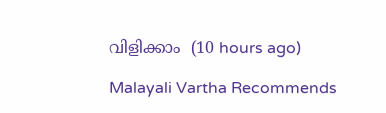വിളിക്കാം  (10 hours ago)

Malayali Vartha Recommends